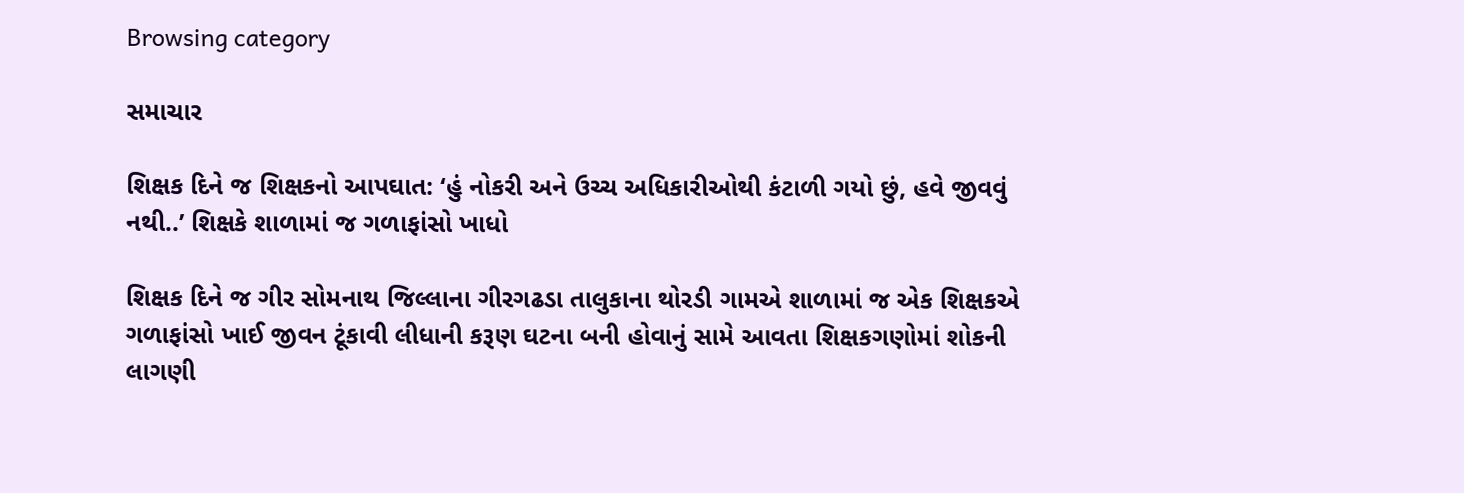Browsing category

સમાચાર

શિક્ષક દિને જ શિક્ષકનો આપઘાત: ‘હું નોકરી અને ઉચ્ચ અધિકારીઓથી કંટાળી ગયો છું, હવે જીવવું નથી..’ શિક્ષકે શાળામાં જ ગળાફાંસો ખાધો

શિક્ષક દિને જ ગીર સોમનાથ જિલ્લાના ગીરગઢડા તાલુકાના થોરડી ગામએ શાળામાં જ એક શિક્ષકએ ગળાફાંસો ખાઈ જીવન ટૂંકાવી લીધાની કરૂણ ઘટના બની હોવાનું સામે આવતા શિક્ષકગણોમાં શોકની લાગણી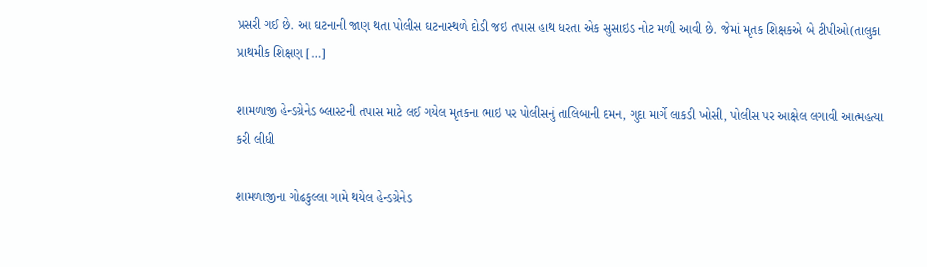પ્રસરી ગઈ છે. આ ઘટનાની જાણ થતા પોલીસ ઘટનાસ્થળે દોડી જઇ તપાસ હાથ ધરતા એક સુસાઇડ નોટ મળી આવી છે. જેમાં મૃતક શિક્ષકએ બે ટીપીઓ(તાલુકા પ્રાથમીક શિક્ષણ […]

શામળાજી હેન્ડગ્રેનેડ બ્લાસ્ટની તપાસ માટે લઈ ગયેલ મૃતકના ભાઇ પર પોલીસનું તાલિબાની દમન, ગુદા માર્ગે લાકડી ખોસી, પોલીસ પર આક્ષેલ લગાવી આત્મહત્યા કરી લીધી

શામળાજીના ગોઢકુલ્લા ગામે થયેલ હેન્ડગ્રેનેડ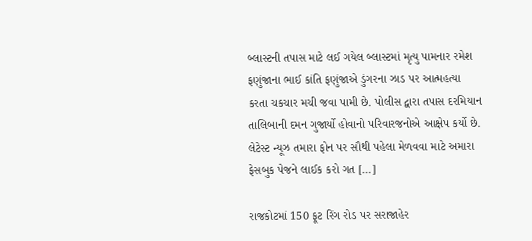બ્લાસ્ટની તપાસ માટે લઈ ગયેલ બ્લાસ્ટમાં મૃત્યુ પામનાર રમેશ ફણુંજાના ભાઈ કાંતિ ફણુંજાએ ડુંગરના ઝાડ પર આત્મહત્યા કરતા ચકચાર મચી જવા પામી છે. પોલીસ દ્વારા તપાસ દરમિયાન તાલિબાની દમન ગુજાર્યો હોવાનો પરિવારજનોએ આક્ષેપ કર્યો છે. લેટેસ્ટ ન્યૂઝ તમારા ફોન પર સૌથી પહેલા મેળવવા માટે અમારા ફેસબુક પેજને લાઈક કરો ગત […]

રાજકોટમાં 150 ફૂટ રિંગ રોડ પર સરાજાહેર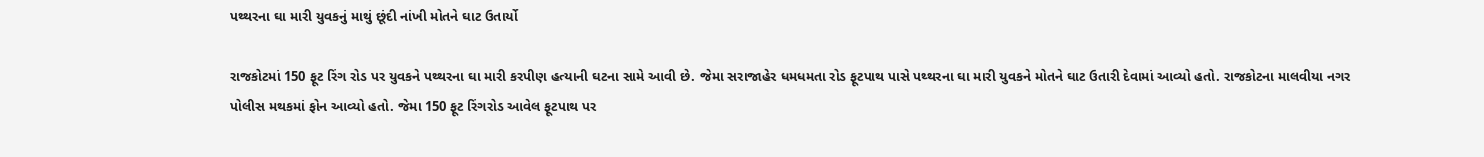પથ્થરના ઘા મારી યુવકનું માથું છૂંદી નાંખી મોતને ઘાટ ઉતાર્યો

રાજકોટમાં 150 ફૂટ રિંગ રોડ પર યુવકને પથ્થરના ઘા મારી કરપીણ હત્યાની ઘટના સામે આવી છે. જેમા સરાજાહેર ધમધમતા રોડ ફૂટપાથ પાસે પથ્થરના ઘા મારી યુવકને મોતને ઘાટ ઉતારી દેવામાં આવ્યો હતો. રાજકોટના માલવીયા નગર પોલીસ મથકમાં ફોન આવ્યો હતો. જેમા 150 ફૂટ રિંગરોડ આવેલ ફૂટપાથ પર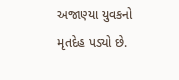અજાણ્યા યુવકનો મૃતદેહ પડ્યો છે.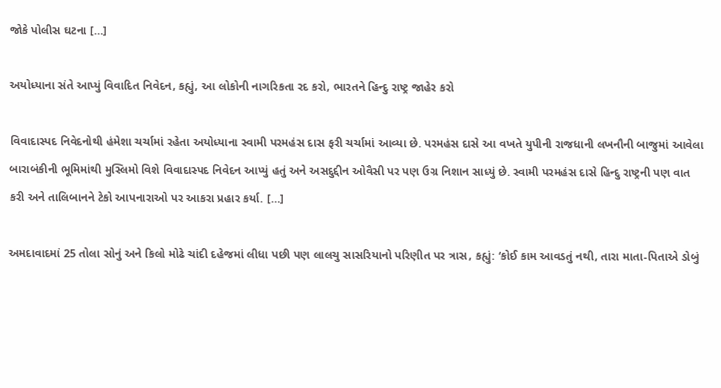જોકે પોલીસ ઘટના […]

અયોધ્યાના સંતે આપ્યું વિવાદિત નિવેદન, કહ્યું, આ લોકોની નાગરિકતા રદ કરો, ભારતને હિન્દુ રાષ્ટ્ર જાહેર કરો

વિવાદાસ્પદ નિવેદનોથી હંમેશા ચર્ચામાં રહેતા અયોધ્યાના સ્વામી પરમહંસ દાસ ફરી ચર્ચામાં આવ્યા છે. પરમહંસ દાસે આ વખતે યુપીની રાજધાની લખનૌની બાજુમાં આવેલા બારાબંકીની ભૂમિમાંથી મુસ્લિમો વિશે વિવાદાસ્પદ નિવેદન આપ્યું હતું અને અસદુદ્દીન ઓવૈસી પર પણ ઉગ્ર નિશાન સાધ્યું છે. સ્વામી પરમહંસ દાસે હિન્દુ રાષ્ટ્રની પણ વાત કરી અને તાલિબાનને ટેકો આપનારાઓ પર આકરા પ્રહાર કર્યા. […]

અમદાવાદમાં 25 તોલા સોનું અને કિલો મોઢે ચાંદી દહેજમાં લીધા પછી પણ લાલચુ સાસરિયાનો પરિણીત પર ત્રાસ, કહ્યું: ‘કોઈ કામ આવડતું નથી, તારા માતા-પિતાએ ડોબું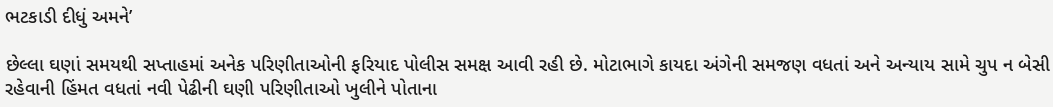ભટકાડી દીધું અમને’

છેલ્લા ઘણાં સમયથી સપ્તાહમાં અનેક પરિણીતાઓની ફરિયાદ પોલીસ સમક્ષ આવી રહી છે. મોટાભાગે કાયદા અંગેની સમજણ વધતાં અને અન્યાય સામે ચુપ ન બેસી રહેવાની હિંમત વધતાં નવી પેઢીની ઘણી પરિણીતાઓ ખુલીને પોતાના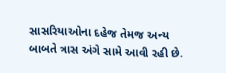સાસરિયાઓના દહેજ તેમજ અન્ય બાબતે ત્રાસ અંગે સામે આવી રહી છે.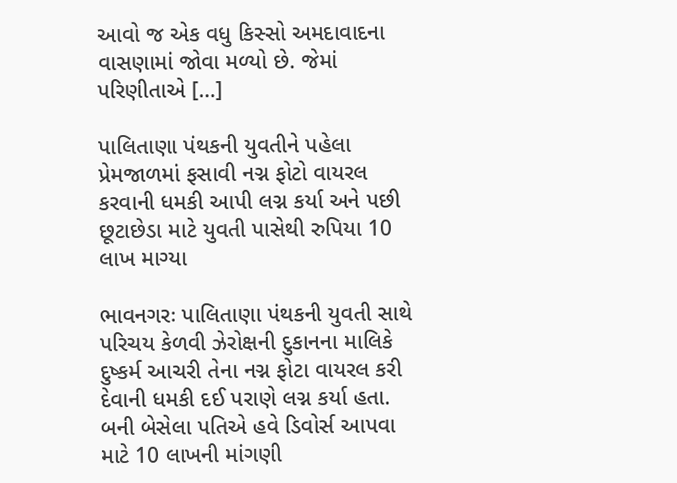આવો જ એક વધુ કિસ્સો અમદાવાદના વાસણામાં જોવા મળ્યો છે. જેમાં પરિણીતાએ […]

પાલિતાણા પંથકની યુવતીને પહેલા પ્રેમજાળમાં ફસાવી નગ્ન ફોટો વાયરલ કરવાની ધમકી આપી લગ્ન કર્યા અને પછી છૂટાછેડા માટે યુવતી પાસેથી રુપિયા 10 લાખ માગ્યા

ભાવનગરઃ પાલિતાણા પંથકની યુવતી સાથે પરિચય કેળવી ઝેરોક્ષની દુકાનના માલિકે દુષ્કર્મ આચરી તેના નગ્ન ફોટા વાયરલ કરી દેવાની ધમકી દઈ પરાણે લગ્ન કર્યા હતા. બની બેસેલા પતિએ હવે ડિવોર્સ આપવા માટે 10 લાખની માંગણી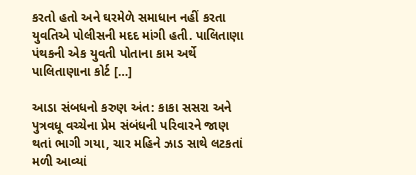કરતો હતો અને ઘરમેળે સમાધાન નહીં કરતા યુવતિએ પોલીસની મદદ માંગી હતી. પાલિતાણા પંથકની એક યુવતી પોતાના કામ અર્થે પાલિતાણાના કોર્ટ […]

આડા સંબધનો કરુણ અંત: કાકા સસરા અને પુત્રવધૂ વચ્ચેના પ્રેમ સંબંધની પરિવારને જાણ થતાં ભાગી ગયા, ચાર મહિને ઝાડ સાથે લટકતાં મળી આવ્યાં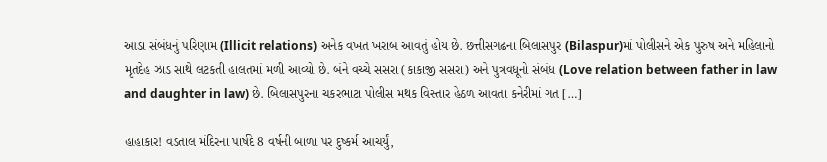આડા સંબંધનું પરિણામ (Illicit relations) અનેક વખત ખરાબ આવતું હોય છે. છત્તીસગઢના બિલાસપુર (Bilaspur)માં પોલીસને એક પુરુષ અને મહિલાનો મૃતદેહ ઝાડ સાથે લટકતી હાલતમાં મળી આવ્યો છે. બંને વચ્ચે સસરા (કાકાજી સસરા) અને પુત્રવધૂનો સંબંધ (Love relation between father in law and daughter in law) છે. બિલાસપુરના ચકરભાટા પોલીસ મથક વિસ્તાર હેઠળ આવતા કનેરીમાં ગત […]

હાહાકાર! વડતાલ મંદિરના પાર્ષદે 8 વર્ષની બાળા પર દુષ્કર્મ આચર્યું,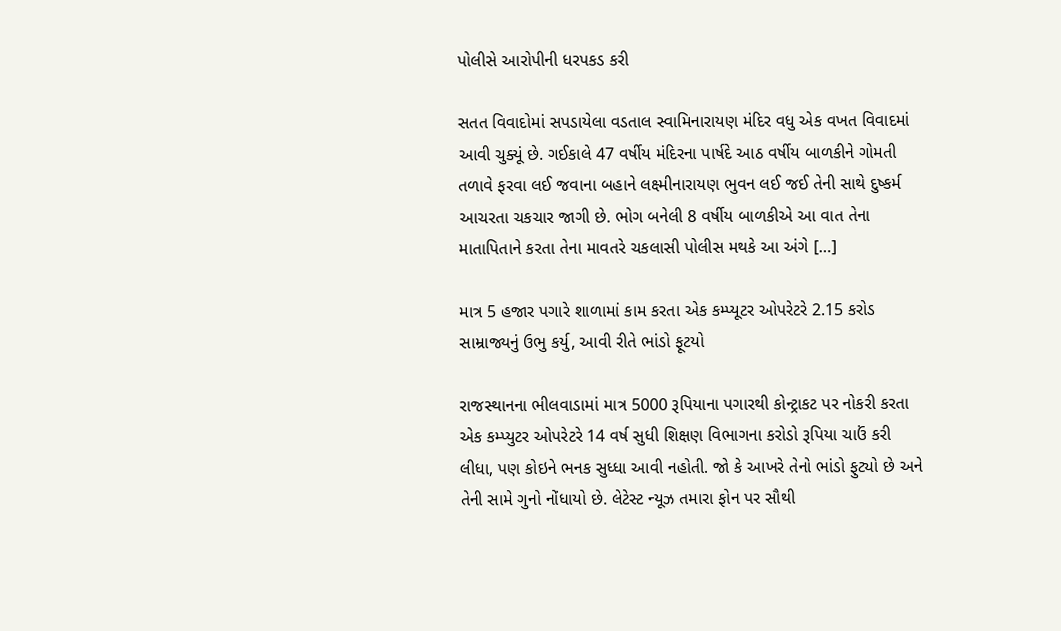પોલીસે આરોપીની ધરપકડ કરી

સતત વિવાદોમાં સપડાયેલા વડતાલ સ્વામિનારાયણ મંદિર વધુ એક વખત વિવાદમાં આવી ચુક્યૂં છે. ગઈકાલે 47 વર્ષીય મંદિરના પાર્ષદે આઠ વર્ષીય બાળકીને ગોમતી તળાવે ફરવા લઈ જવાના બહાને લક્ષ્મીનારાયણ ભુવન લઈ જઈ તેની સાથે દુષ્કર્મ આચરતા ચકચાર જાગી છે. ભોગ બનેલી 8 વર્ષીય બાળકીએ આ વાત તેના માતાપિતાને કરતા તેના માવતરે ચકલાસી પોલીસ મથકે આ અંગે […]

માત્ર 5 હજાર પગારે શાળામાં કામ કરતા એક કમ્પ્યૂટર ઓપરેટરે 2.15 કરોડ સામ્રાજ્યનું ઉભુ કર્યુ, આવી રીતે ભાંડો ફૂટયો

રાજસ્થાનના ભીલવાડામાં માત્ર 5000 રૂપિયાના પગારથી કોન્ટ્રાકટ પર નોકરી કરતા એક કમ્પ્યુટર ઓપરેટરે 14 વર્ષ સુધી શિક્ષણ વિભાગના કરોડો રૂપિયા ચાઉં કરી લીધા, પણ કોઇને ભનક સુધ્ધા આવી નહોતી. જો કે આખરે તેનો ભાંડો ફુટ્યો છે અને તેની સામે ગુનો નોંધાયો છે. લેટેસ્ટ ન્યૂઝ તમારા ફોન પર સૌથી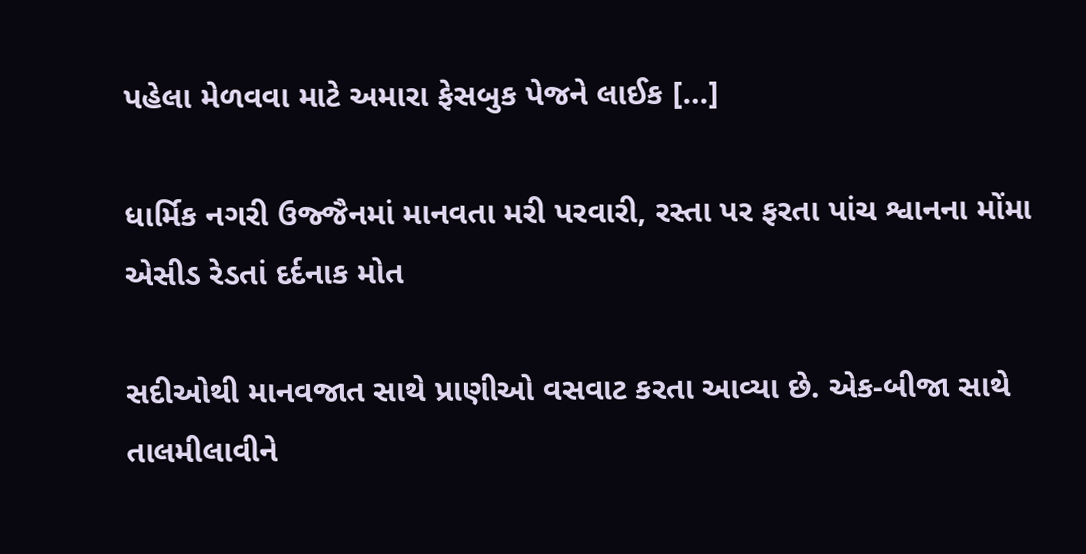પહેલા મેળવવા માટે અમારા ફેસબુક પેજને લાઈક […]

ધાર્મિક નગરી ઉજ્જૈનમાં માનવતા મરી પરવારી, રસ્તા પર ફરતા પાંચ શ્વાનના મોંમા એસીડ રેડતાં દર્દનાક મોત

સદીઓથી માનવજાત સાથે પ્રાણીઓ વસવાટ કરતા આવ્યા છે. એક-બીજા સાથે તાલમીલાવીને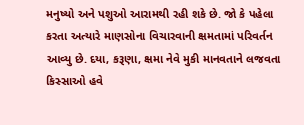મનુષ્યો અને પશુઓ આરામથી રહી શકે છે. જો કે પહેલા કરતા અત્યારે માણસોના વિચારવાની ક્ષમતામાં પરિવર્તન આવ્યુ છે. દયા, કરૂણા, ક્ષમા નેવે મુકી માનવતાને લજવતા કિસ્સાઓ હવે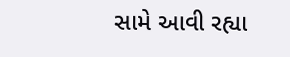સામે આવી રહ્યા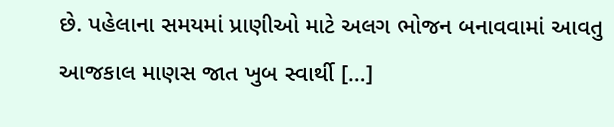છે. પહેલાના સમયમાં પ્રાણીઓ માટે અલગ ભોજન બનાવવામાં આવતુ આજકાલ માણસ જાત ખુબ સ્વાર્થી […]